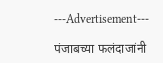---Advertisement---

पंजाबच्या फलंदाजांनी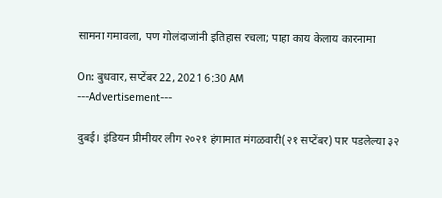सामना गमावला, पण गोलंदाजांनी इतिहास रचला; पाहा काय केलाय कारनामा

On: बुधवार, सप्टेंबर 22, 2021 6:30 AM
---Advertisement---

दुबई। इंडियन प्रीमीयर लीग २०२१ हंगामात मंगळवारी(२१ सप्टेंबर) पार पडलेल्या ३२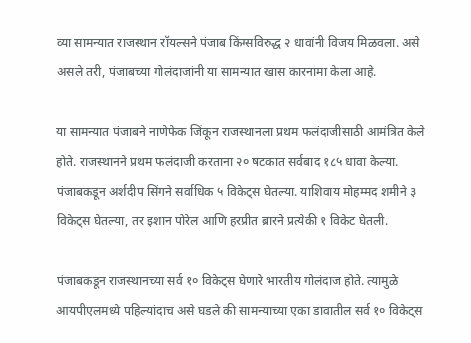व्या सामन्यात राजस्थान रॉयल्सने पंजाब किंग्सविरुद्ध २ धावांनी विजय मिळवला. असे असले तरी, पंजाबच्या गोलंदाजांनी या सामन्यात खास कारनामा केला आहे.

या सामन्यात पंजाबने नाणेफेक जिंकून राजस्थानला प्रथम फलंदाजीसाठी आमंत्रित केले होते. राजस्थानने प्रथम फलंदाजी करताना २० षटकात सर्वबाद १८५ धावा केल्या. पंजाबकडून अर्शदीप सिंगने सर्वाधिक ५ विकेट्स घेतल्या. याशिवाय मोहम्मद शमीने ३ विकेट्स घेतल्या, तर इशान पोरेल आणि हरप्रीत ब्रारने प्रत्येकी १ विकेट घेतली.

पंजाबकडून राजस्थानच्या सर्व १० विकेट्स घेणारे भारतीय गोलंदाज होते. त्यामुळे आयपीएलमध्ये पहिल्यांदाच असे घडले की सामन्याच्या एका डावातील सर्व १० विकेट्स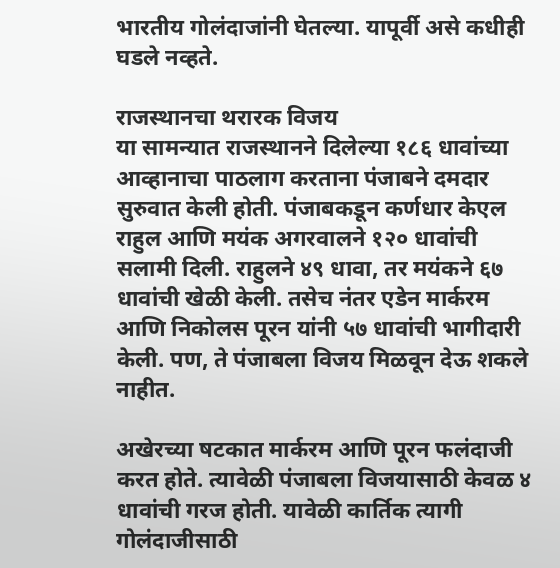भारतीय गोलंदाजांनी घेतल्या. यापूर्वी असे कधीही घडले नव्हते.

राजस्थानचा थरारक विजय
या सामन्यात राजस्थानने दिलेल्या १८६ धावांच्या आव्हानाचा पाठलाग करताना पंजाबने दमदार सुरुवात केली होती. पंजाबकडून कर्णधार केएल राहुल आणि मयंक अगरवालने १२० धावांची सलामी दिली. राहुलने ४९ धावा, तर मयंकने ६७ धावांची खेळी केली. तसेच नंतर एडेन मार्करम आणि निकोलस पूरन यांनी ५७ धावांची भागीदारी केली. पण, ते पंजाबला विजय मिळवून देऊ शकले नाहीत.

अखेरच्या षटकात मार्करम आणि पूरन फलंदाजी करत होते. त्यावेळी पंजाबला विजयासाठी केवळ ४ धावांची गरज होती. यावेळी कार्तिक त्यागी गोलंदाजीसाठी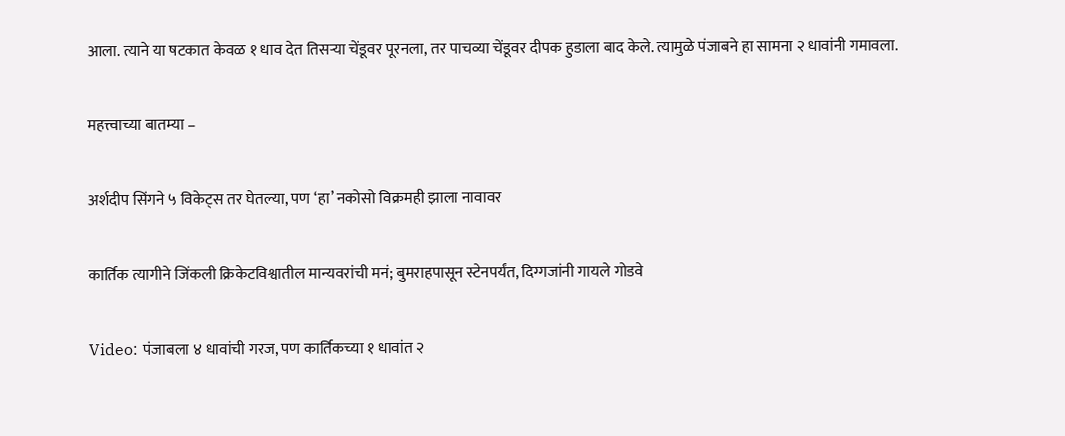आला. त्याने या षटकात केवळ १ धाव देत तिसऱ्या चेंडूवर पूरनला, तर पाचव्या चेंडूवर दीपक हुडाला बाद केले. त्यामुळे पंजाबने हा सामना २ धावांनी गमावला.

महत्त्वाच्या बातम्या –

अर्शदीप सिंगने ५ विकेट्स तर घेतल्या, पण ‘हा’ नकोसो विक्रमही झाला नावावर

कार्तिक त्यागीने जिंकली क्रिकेटविश्वातील मान्यवरांची मनं; बुमराहपासून स्टेनपर्यंत, दिग्गजांनी गायले गोडवे

Video: पंजाबला ४ धावांची गरज, पण कार्तिकच्या १ धावांत २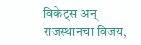विकेट्स अन् राजस्थानचा विजय,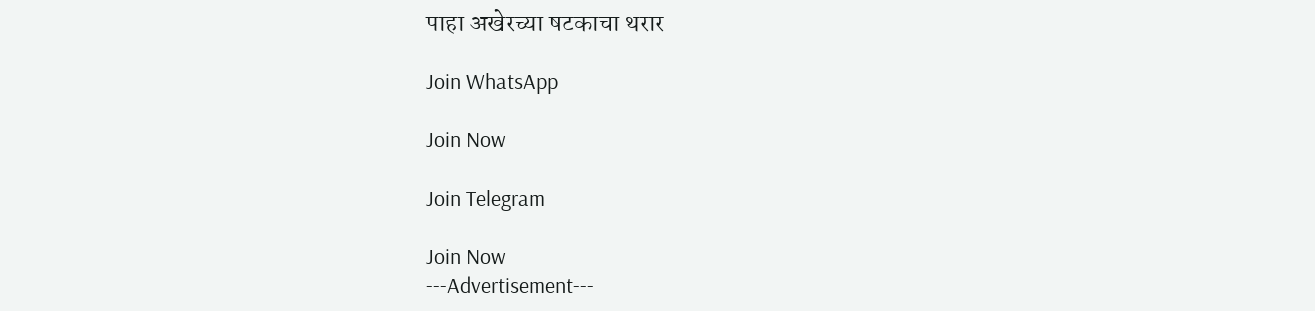पाहा अखेरच्या षटकाचा थरार

Join WhatsApp

Join Now

Join Telegram

Join Now
---Advertisement---